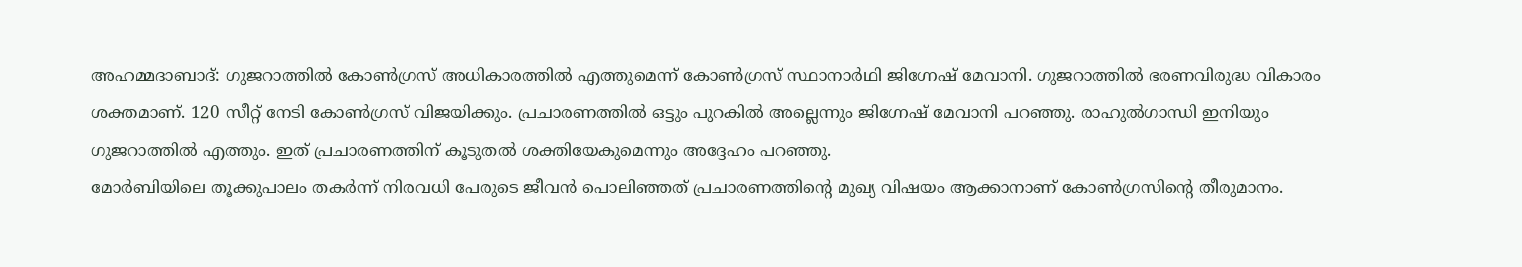അഹമ്മദാബാദ്: ഗുജറാത്തിൽ കോൺഗ്രസ് അധികാരത്തിൽ എത്തുമെന്ന് കോൺഗ്രസ് സ്ഥാനാർഥി ജിഗ്നേഷ് മേവാനി. ഗുജറാത്തിൽ ഭരണവിരുദ്ധ വികാരം ശക്തമാണ്. 120 സീറ്റ് നേടി കോൺഗ്രസ് വിജയിക്കും. പ്രചാരണത്തിൽ ഒട്ടും പുറകിൽ അല്ലെന്നും ജിഗ്നേഷ് മേവാനി പറഞ്ഞു. രാഹുൽഗാന്ധി ഇനിയും ഗുജറാത്തിൽ എത്തും. ഇത് പ്രചാരണത്തിന് കൂടുതൽ ശക്തിയേകുമെന്നും അദ്ദേഹം പറഞ്ഞു.
മോർബിയിലെ തൂക്കുപാലം തകർന്ന് നിരവധി പേരുടെ ജീവൻ പൊലിഞ്ഞത് പ്രചാരണത്തിന്റെ മുഖ്യ വിഷയം ആക്കാനാണ് കോൺഗ്രസിന്റെ തീരുമാനം.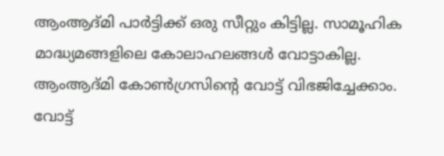ആംആദ്മി പാർട്ടിക്ക് ഒരു സീറ്റും കിട്ടില്ല. സാമൂഹിക മാദ്ധ്യമങ്ങളിലെ കോലാഹലങ്ങൾ വോട്ടാകില്ല. ആംആദ്മി കോൺഗ്രസിന്റെ വോട്ട് വിഭജിച്ചേക്കാം. വോട്ട്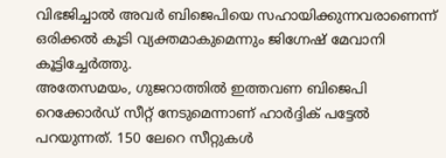വിഭജിച്ചാൽ അവർ ബിജെപിയെ സഹായിക്കുന്നവരാണെന്ന് ഒരിക്കൽ കൂടി വ്യക്തമാകുമെന്നും ജിഗ്നേഷ് മേവാനി കൂട്ടിച്ചേർത്തു.
അതേസമയം, ഗുജറാത്തിൽ ഇത്തവണ ബിജെപി റെക്കോർഡ് സീറ്റ് നേടുമെന്നാണ് ഹാർദ്ദിക് പട്ടേൽ പറയുന്നത്. 150 ലേറെ സീറ്റുകൾ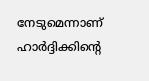നേടുമെന്നാണ് ഹാർദ്ദിക്കിന്റെ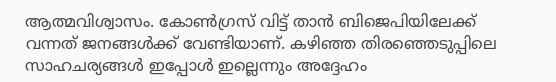ആത്മവിശ്വാസം. കോൺഗ്രസ് വിട്ട് താൻ ബിജെപിയിലേക്ക് വന്നത് ജനങ്ങൾക്ക് വേണ്ടിയാണ്. കഴിഞ്ഞ തിരഞ്ഞെടുപ്പിലെ സാഹചര്യങ്ങൾ ഇപ്പോൾ ഇല്ലെന്നും അദ്ദേഹം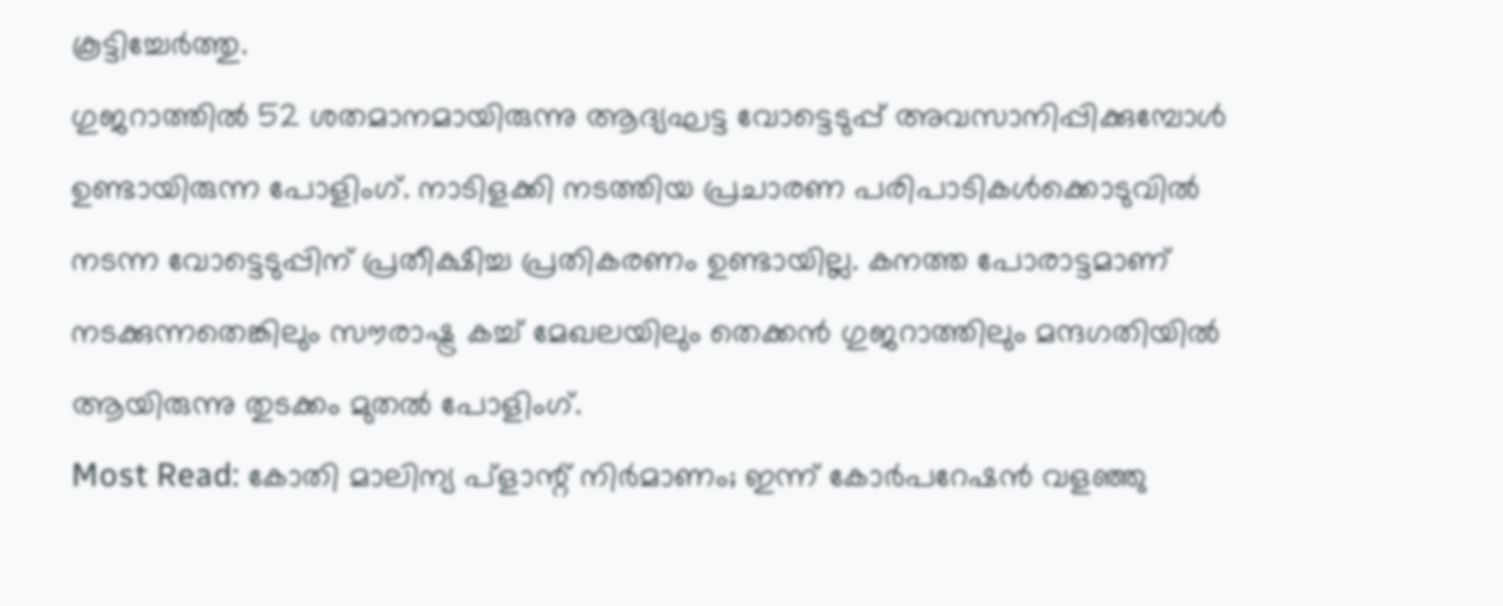കൂട്ടിച്ചേർത്തു.
ഗുജറാത്തിൽ 52 ശതമാനമായിരുന്നു ആദ്യഘട്ട വോട്ടെടുപ്പ് അവസാനിപ്പിക്കുമ്പോൾ ഉണ്ടായിരുന്ന പോളിംഗ്. നാടിളക്കി നടത്തിയ പ്രചാരണ പരിപാടികൾക്കൊടുവിൽ നടന്ന വോട്ടെടുപ്പിന് പ്രതീക്ഷിച്ച പ്രതികരണം ഉണ്ടായില്ല. കനത്ത പോരാട്ടമാണ് നടക്കുന്നതെങ്കിലും സൗരാഷ്ട്ര കച്ച് മേഖലയിലും തെക്കൻ ഗുജറാത്തിലും മന്ദഗതിയിൽ ആയിരുന്നു തുടക്കം മുതൽ പോളിംഗ്.
Most Read: കോതി മാലിന്യ പ്ളാന്റ് നിർമാണം; ഇന്ന് കോർപറേഷൻ വളഞ്ഞു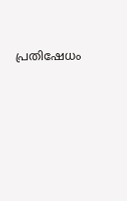പ്രതിഷേധം